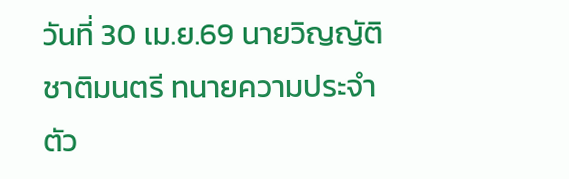วันที่ 30 เม.ย.69 นายวิญญัติ ชาติมนตรี ทนายความประจำตัว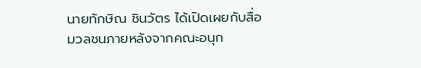นายทักษิณ ชินวัตร ได้เปิดเผยกับสื่อมวลชนภายหลังจากคณะอนุก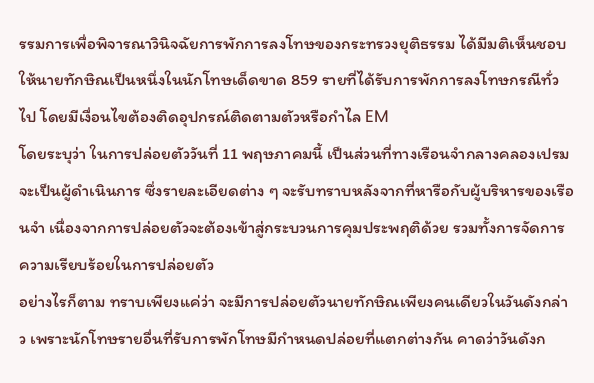รรมการเพื่อพิจารณาวินิจฉัยการพักการลงโทษของกระทรวงยุติธรรม ได้มีมติเห็นชอบให้นายทักษิณเป็นหนึ่งในนักโทษเด็ดขาด 859 รายที่ได้รับการพักการลงโทษกรณีทั่วไป โดยมีเงื่อนไขต้องติดอุปกรณ์ติดตามตัวหรือกำไล EM
โดยระบุว่า ในการปล่อยตัววันที่ 11 พฤษภาคมนี้ เป็นส่วนที่ทางเรือนจำกลางคลองเปรมจะเป็นผู้ดำเนินการ ซึ่งรายละเอียดต่าง ๆ จะรับทราบหลังจากที่หารือกับผู้บริหารของเรือนจำ เนื่องจากการปล่อยตัวจะต้องเข้าสู่กระบวนการคุมประพฤติด้วย รวมทั้งการจัดการความเรียบร้อยในการปล่อยตัว
อย่างไรก็ตาม ทราบเพียงแค่ว่า จะมีการปล่อยตัวนายทักษิณเพียงคนเดียวในวันดังกล่าว เพราะนักโทษรายอื่นที่รับการพักโทษมีกำหนดปล่อยที่แตกต่างกัน คาดว่าวันดังก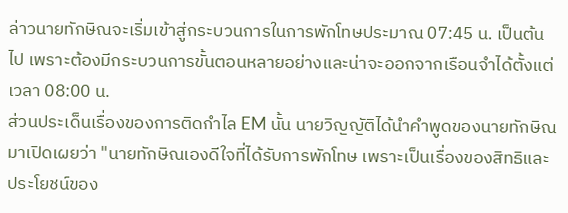ล่าวนายทักษิณจะเริ่มเข้าสู่กระบวนการในการพักโทษประมาณ 07:45 น. เป็นต้นไป เพราะต้องมีกระบวนการขั้นตอนหลายอย่างและน่าจะออกจากเรือนจำได้ตั้งแต่เวลา 08:00 น.
ส่วนประเด็นเรื่องของการติดกำไล EM นั้น นายวิญญัติได้นำคำพูดของนายทักษิณมาเปิดเผยว่า "นายทักษิณเองดีใจที่ได้รับการพักโทษ เพราะเป็นเรื่องของสิทธิและประโยชน์ของ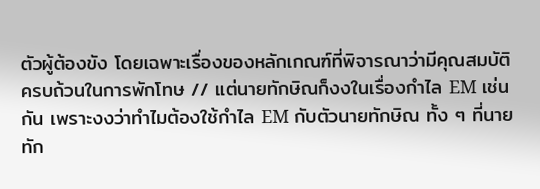ตัวผู้ต้องขัง โดยเฉพาะเรื่องของหลักเกณฑ์ที่พิจารณาว่ามีคุณสมบัติครบถ้วนในการพักโทษ // แต่นายทักษิณก็งงในเรื่องกำไล EM เช่นกัน เพราะงงว่าทำไมต้องใช้กำไล EM กับตัวนายทักษิณ ทั้ง ๆ ที่นายทัก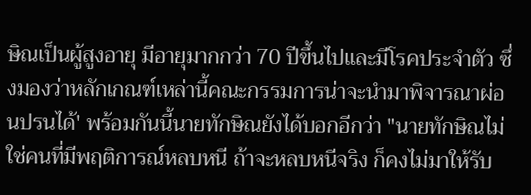ษิณเป็นผู้สูงอายุ มีอายุมากกว่า 70 ปีขึ้นไปและมีโรคประจำตัว ซึ่งมองว่าหลักเกณฑ์เหล่านี้คณะกรรมการน่าจะนำมาพิจารณาผ่อนปรนได้' พร้อมกันนี้นายทักษิณยังได้บอกอีกว่า "นายทักษิณไม่ใช่คนที่มีพฤติการณ์หลบหนี ถ้าจะหลบหนีจริง ก็คงไม่มาให้รับ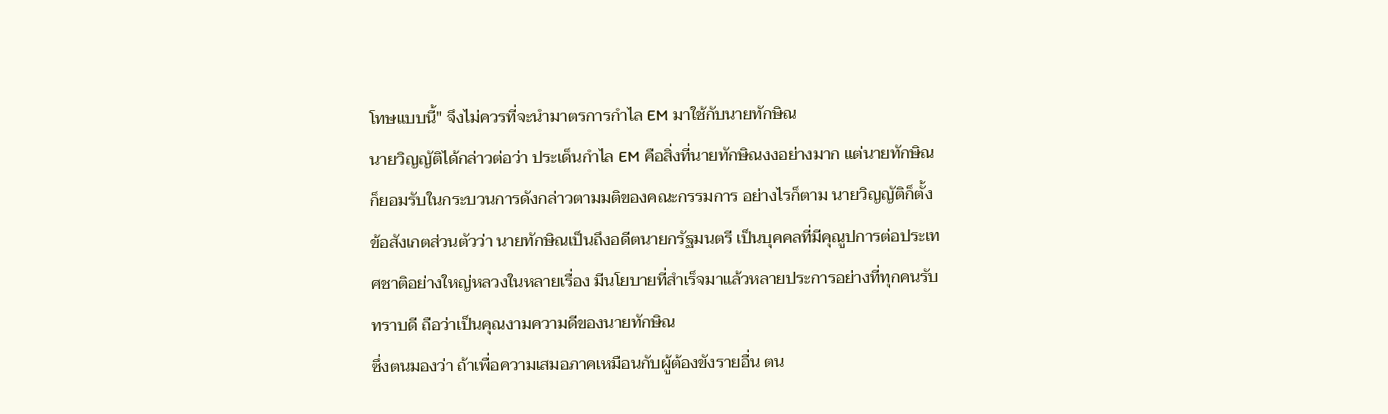โทษแบบนี้" จึงไม่ควรที่จะนำมาตรการกำไล EM มาใช้กับนายทักษิณ
นายวิญญัติได้กล่าวต่อว่า ประเด็นกำไล EM คือสิ่งที่นายทักษิณงงอย่างมาก แต่นายทักษิณก็ยอมรับในกระบวนการดังกล่าวตามมติของคณะกรรมการ อย่างไรก็ตาม นายวิญญัติก็ตั้งข้อสังเกตส่วนตัวว่า นายทักษิณเป็นถึงอดีตนายกรัฐมนตรี เป็นบุคคลที่มีคุณูปการต่อประเทศชาติอย่างใหญ่หลวงในหลายเรื่อง มีนโยบายที่สำเร็จมาแล้วหลายประการอย่างที่ทุกคนรับทราบดี ถือว่าเป็นคุณงามความดีของนายทักษิณ
ซึ่งตนมองว่า ถ้าเพื่อความเสมอภาคเหมือนกับผู้ต้องขังรายอื่น ตน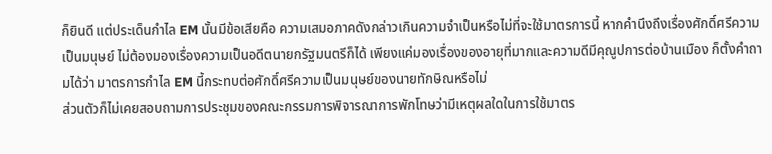ก็ยินดี แต่ประเด็นกำไล EM นั้นมีข้อเสียคือ ความเสมอภาคดังกล่าวเกินความจำเป็นหรือไม่ที่จะใช้มาตรการนี้ หากคำนึงถึงเรื่องศักดิ์ศรีความเป็นมนุษย์ ไม่ต้องมองเรื่องความเป็นอดีตนายกรัฐมนตรีก็ได้ เพียงแค่มองเรื่องของอายุที่มากและความดีมีคุณูปการต่อบ้านเมือง ก็ตั้งคำถามได้ว่า มาตรการกำไล EM นี้กระทบต่อศักดิ์ศรีความเป็นมนุษย์ของนายทักษิณหรือไม่
ส่วนตัวก็ไม่เคยสอบถามการประชุมของคณะกรรมการพิจารณาการพักโทษว่ามีเหตุผลใดในการใช้มาตร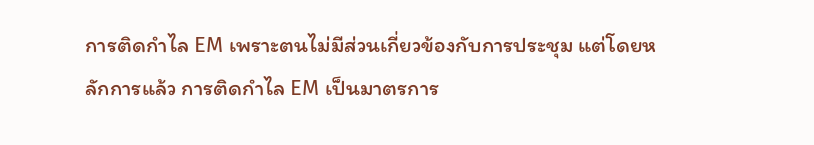การติดกำไล EM เพราะตนไม่มีส่วนเกี่ยวข้องกับการประชุม แต่โดยหลักการแล้ว การติดกำไล EM เป็นมาตรการ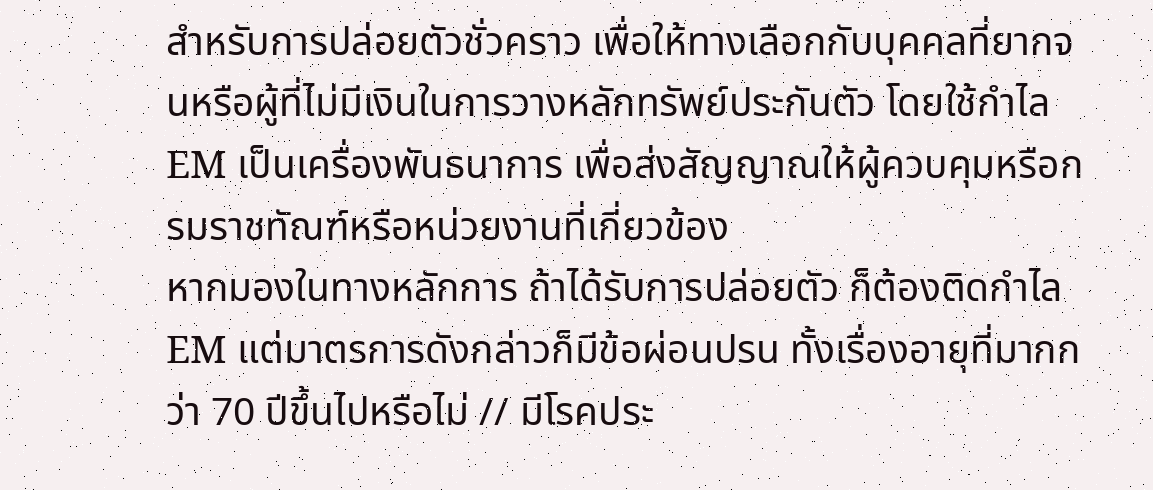สำหรับการปล่อยตัวชั่วคราว เพื่อให้ทางเลือกกับบุคคลที่ยากจนหรือผู้ที่ไม่มีเงินในการวางหลักทรัพย์ประกันตัว โดยใช้กำไล EM เป็นเครื่องพันธนาการ เพื่อส่งสัญญาณให้ผู้ควบคุมหรือกรมราชทัณฑ์หรือหน่วยงานที่เกี่ยวข้อง
หากมองในทางหลักการ ถ้าได้รับการปล่อยตัว ก็ต้องติดกำไล EM แต่มาตรการดังกล่าวก็มีข้อผ่อนปรน ทั้งเรื่องอายุที่มากกว่า 70 ปีขึ้นไปหรือไม่ // มีโรคประ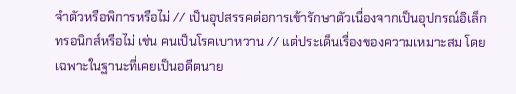จำตัวหรือพิการหรือไม่ // เป็นอุปสรรคต่อการเข้ารักษาตัวเนื่องจากเป็นอุปกรณ์อิเล็กทรอนิกส์หรือไม่ เช่น คนเป็นโรคเบาหวาน // แต่ประเด็นเรื่องของความเหมาะสม โดยเฉพาะในฐานะที่เคยเป็นอดีตนาย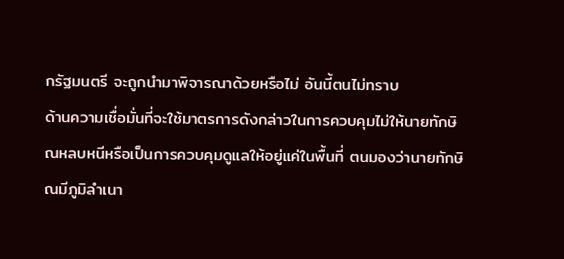กรัฐมนตรี จะถูกนำมาพิจารณาด้วยหรือไม่ อันนี้ตนไม่ทราบ
ด้านความเชื่อมั่นที่จะใช้มาตรการดังกล่าวในการควบคุมไม่ให้นายทักษิณหลบหนีหรือเป็นการควบคุมดูแลให้อยู่แค่ในพื้นที่ ตนมองว่านายทักษิณมีภูมิลำเนา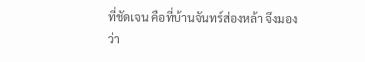ที่ชัดเจน คือที่บ้านจันทร์ส่องหล้า จึงมองว่า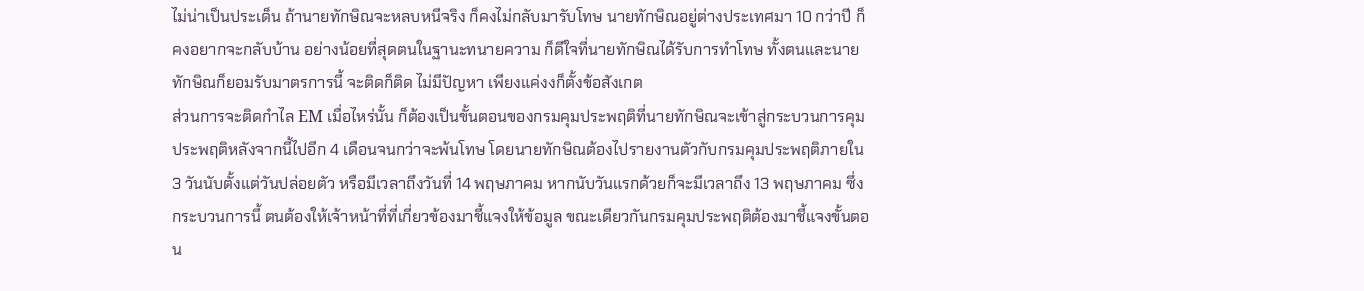ไม่น่าเป็นประเด็น ถ้านายทักษิณจะหลบหนีจริง ก็คงไม่กลับมารับโทษ นายทักษิณอยู่ต่างประเทศมา 10 กว่าปี ก็คงอยากจะกลับบ้าน อย่างน้อยที่สุดตนในฐานะทนายความ ก็ดีใจที่นายทักษิณได้รับการทำโทษ ทั้งตนและนายทักษิณก็ยอมรับมาตรการนี้ จะติดก็ติด ไม่มีปัญหา เพียงแค่งงก็ตั้งข้อสังเกต
ส่วนการจะติดกำไล EM เมื่อไหร่นั้น ก็ต้องเป็นขั้นตอนของกรมคุมประพฤติที่นายทักษิณจะเข้าสู่กระบวนการคุมประพฤติหลังจากนี้ไปอีก 4 เดือนจนกว่าจะพ้นโทษ โดยนายทักษิณต้องไปรายงานตัวกับกรมคุมประพฤติภายใน 3 วันนับตั้งแต่วันปล่อยตัว หรือมีเวลาถึงวันที่ 14 พฤษภาคม หากนับวันแรกด้วยก็จะมีเวลาถึง 13 พฤษภาคม ซึ่งกระบวนการนี้ ตนต้องให้เจ้าหน้าที่ที่เกี่ยวข้องมาชี้แจงให้ข้อมูล ขณะเดียวกันกรมคุมประพฤติต้องมาชี้แจงขั้นตอน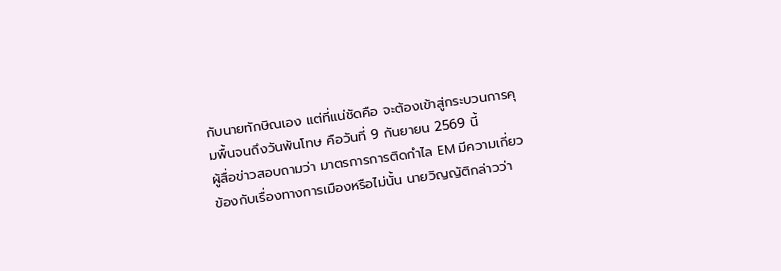กับนายทักษิณเอง แต่ที่แน่ชัดคือ จะต้องเข้าสู่กระบวนการคุมพื้นจนถึงวันพ้นโทษ คือวันที่ 9 กันยายน 2569 นี้
ผู้สื่อข่าวสอบถามว่า มาตรการการติดกำไล EM มีความเกี่ยวข้องกับเรื่องทางการเมืองหรือไม่นั้น นายวิญญัติกล่าวว่า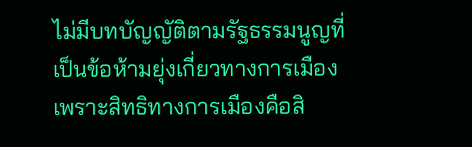ไม่มีบทบัญญัติตามรัฐธรรมนูญที่เป็นข้อห้ามยุ่งเกี่ยวทางการเมือง เพราะสิทธิทางการเมืองคือสิ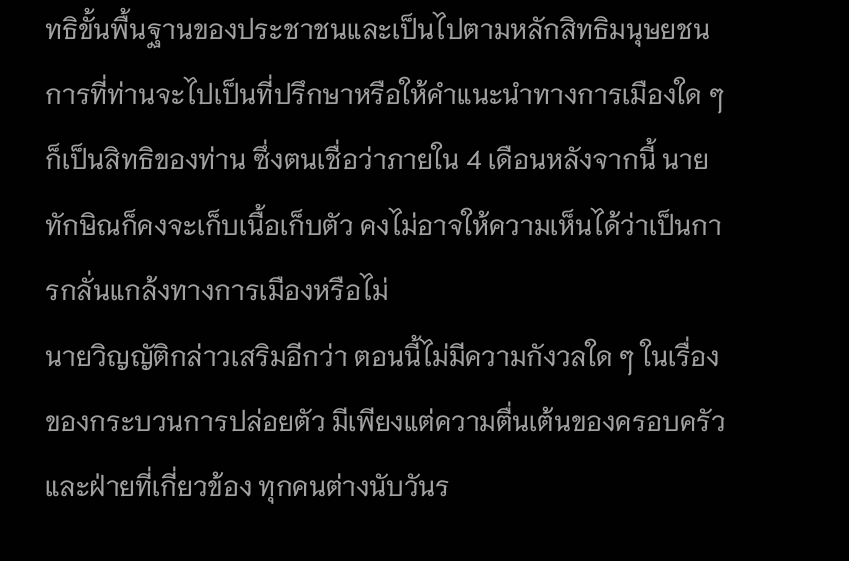ทธิขั้นพื้นฐานของประชาชนและเป็นไปตามหลักสิทธิมนุษยชน การที่ท่านจะไปเป็นที่ปรึกษาหรือให้คำแนะนำทางการเมืองใด ๆ ก็เป็นสิทธิของท่าน ซึ่งตนเชื่อว่าภายใน 4 เดือนหลังจากนี้ นายทักษิณก็คงจะเก็บเนื้อเก็บตัว คงไม่อาจให้ความเห็นได้ว่าเป็นการกลั่นแกล้งทางการเมืองหรือไม่
นายวิญญัติกล่าวเสริมอีกว่า ตอนนี้ไม่มีความกังวลใด ๆ ในเรื่องของกระบวนการปล่อยตัว มีเพียงแต่ความตื่นเต้นของครอบครัวและฝ่ายที่เกี่ยวข้อง ทุกคนต่างนับวันร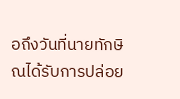อถึงวันที่นายทักษิณได้รับการปล่อย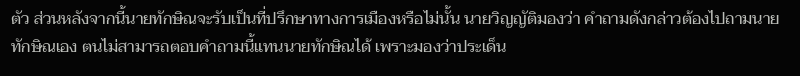ตัว ส่วนหลังจากนี้นายทักษิณจะรับเป็นที่ปรึกษาทางการเมืองหรือไม่นั้น นายวิญญัติมองว่า คำถามดังกล่าวต้องไปถามนายทักษิณเอง ตนไม่สามารถตอบคำถามนี้แทนนายทักษิณได้ เพราะมองว่าประเด็น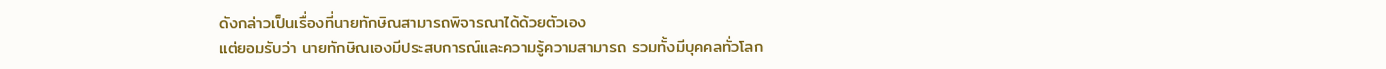ดังกล่าวเป็นเรื่องที่นายทักษิณสามารถพิจารณาได้ด้วยตัวเอง
แต่ยอมรับว่า นายทักษิณเองมีประสบการณ์และความรู้ความสามารถ รวมทั้งมีบุคคลทั่วโลก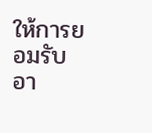ให้การยอมรับ อา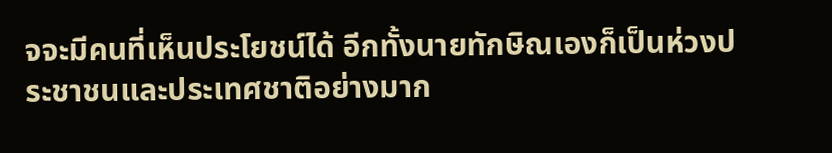จจะมีคนที่เห็นประโยชน์ได้ อีกทั้งนายทักษิณเองก็เป็นห่วงประชาชนและประเทศชาติอย่างมาก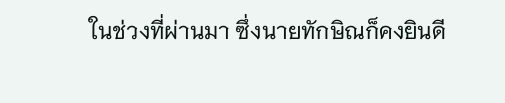ในช่วงที่ผ่านมา ซึ่งนายทักษิณก็คงยินดี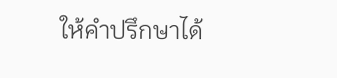ให้คำปรึกษาได้